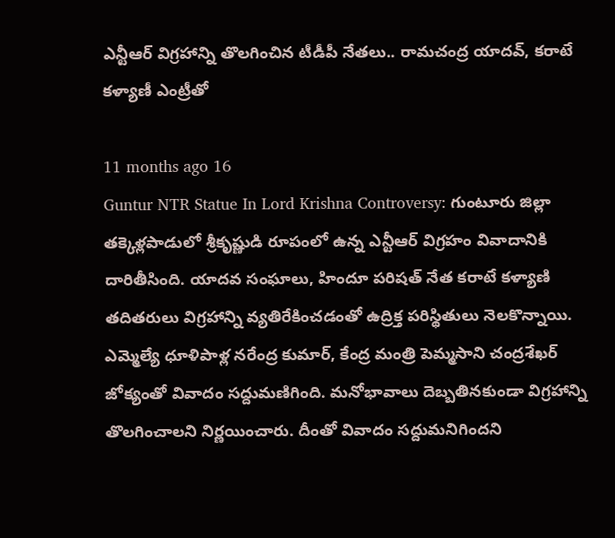ఎన్టీఆర్ విగ్రహాన్ని తొలగించిన టీడీపీ నేతలు.. రామచంద్ర యాదవ్, కరాటే కళ్యాణీ ఎంట్రీతో

11 months ago 16
Guntur NTR Statue In Lord Krishna Controversy: గుంటూరు జిల్లా తక్కెళ్లపాడులో శ్రీకృష్ణుడి రూపంలో ఉన్న ఎన్టీఆర్ విగ్రహం వివాదానికి దారితీసింది. యాదవ సంఘాలు, హిందూ పరిషత్ నేత కరాటే కళ్యాణి తదితరులు విగ్రహాన్ని వ్యతిరేకించడంతో ఉద్రిక్త పరిస్థితులు నెలకొన్నాయి. ఎమ్మెల్యే ధూళిపాళ్ల నరేంద్ర కుమార్, కేంద్ర మంత్రి పెమ్మసాని చంద్రశేఖర్ జోక్యంతో వివాదం సద్దుమణిగింది. మనోభావాలు దెబ్బతినకుండా విగ్రహాన్ని తొలగించాలని నిర్ణయించారు. దీంతో వివాదం సద్దుమనిగిందని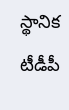స్థానిక టీడీపీ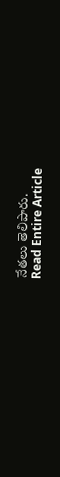నేతలు తెలిపారు.
Read Entire Article